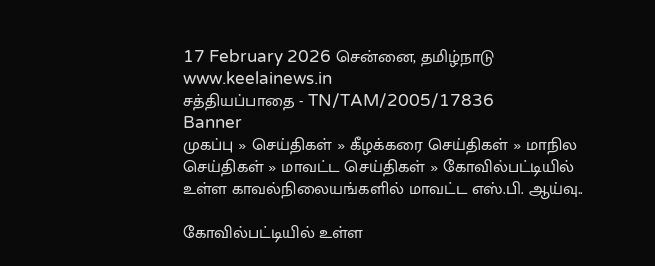17 February 2026 சென்னை, தமிழ்நாடு
www.keelainews.in
சத்தியப்பாதை - TN/TAM/2005/17836
Banner
முகப்பு » செய்திகள் » கீழக்கரை செய்திகள் » மாநில செய்திகள் » மாவட்ட செய்திகள் » கோவில்பட்டியில் உள்ள காவல்நிலையங்களில் மாவட்ட எஸ்.பி. ஆய்வு..

கோவில்பட்டியில் உள்ள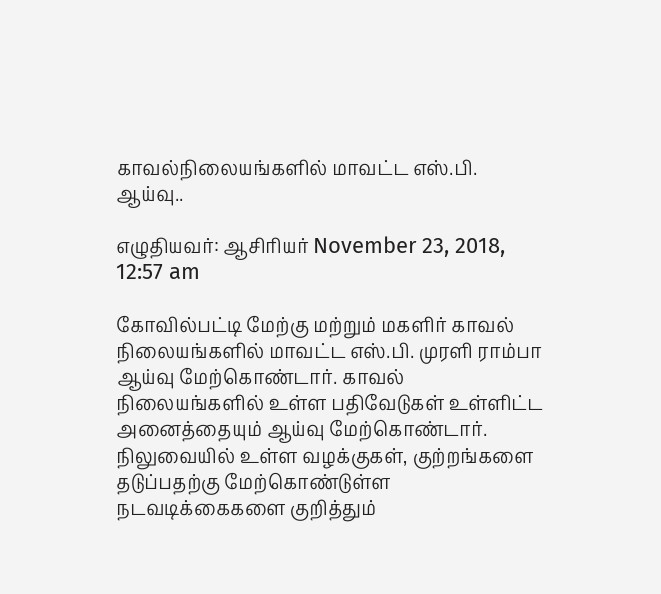காவல்நிலையங்களில் மாவட்ட எஸ்.பி. ஆய்வு..

எழுதியவர்: ஆசிரியர் November 23, 2018, 12:57 am

கோவில்பட்டி மேற்கு மற்றும் மகளிர் காவல் நிலையங்களில் மாவட்ட எஸ்.பி. முரளி ராம்பா ஆய்வு மேற்கொண்டார். காவல் நிலையங்களில் உள்ள பதிவேடுகள் உள்ளிட்ட அனைத்தையும் ஆய்வு மேற்கொண்டார். நிலுவையில் உள்ள வழக்குகள், குற்றங்களை தடுப்பதற்கு மேற்கொண்டுள்ள நடவடிக்கைகளை குறித்தும்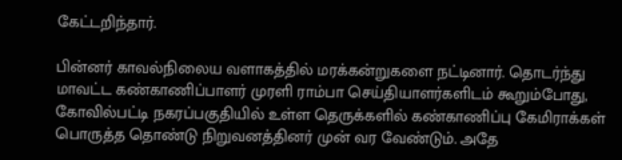கேட்டறிந்தார்.

பின்னர் காவல்நிலைய வளாகத்தில் மரக்கன்றுகளை நட்டினார். தொடர்ந்து மாவட்ட கண்காணிப்பாளர் முரளி ராம்பா செய்தியாளர்களிடம் கூறும்போது, கோவில்பட்டி நகரப்பகுதியில் உள்ள தெருக்களில் கண்காணிப்பு கேமிராக்கள் பொருத்த தொண்டு நிறுவனத்தினர் முன் வர வேண்டும். அதே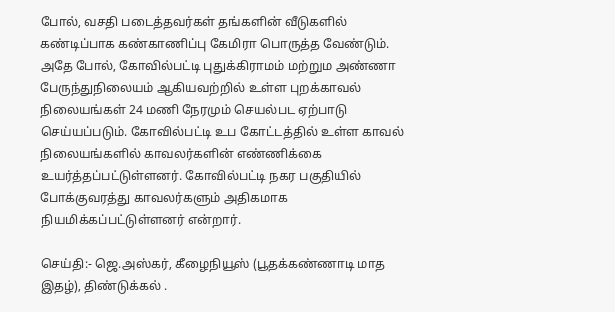போல், வசதி படைத்தவர்கள் தங்களின் வீடுகளில் கண்டிப்பாக கண்காணிப்பு கேமிரா பொருத்த வேண்டும். அதே போல், கோவில்பட்டி புதுக்கிராமம் மற்றும அண்ணா பேருந்துநிலையம் ஆகியவற்றில் உள்ள புறக்காவல் நிலையங்கள் 24 மணி நேரமும் செயல்பட ஏற்பாடு செய்யப்படும். கோவில்பட்டி உப கோட்டத்தில் உள்ள காவல் நிலையங்களில் காவலர்களின் எண்ணிக்கை உயர்த்தப்பட்டுள்ளனர். கோவில்பட்டி நகர பகுதியில் போக்குவரத்து காவலர்களும் அதிகமாக நியமிக்கப்பட்டுள்ளனர் என்றார்.

செய்தி:- ஜெ.அஸ்கர், கீழைநியூஸ் (பூதக்கண்ணாடி மாத இதழ்), திண்டுக்கல் .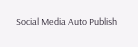Social Media Auto Publish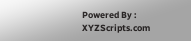Powered By : XYZScripts.com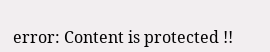error: Content is protected !!